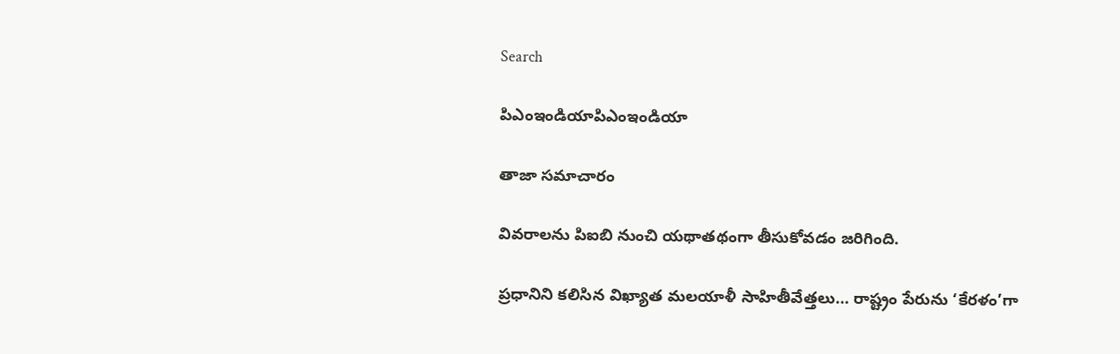Search

పిఎంఇండియాపిఎంఇండియా

తాజా స‌మాచారం

వివరాలను పిఐబి నుంచి యథాతథంగా తీసుకోవడం జరిగింది.

ప్రధానిని కలిసిన విఖ్యాత మలయాళీ సాహితీవేత్తలు… రాష్ట్రం పేరును ‘కేరళం’గా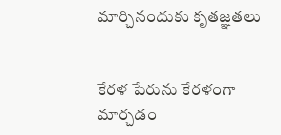మార్చినందుకు కృతజ్ఞతలు


కేరళ పేరును కేరళంగా మార్చడం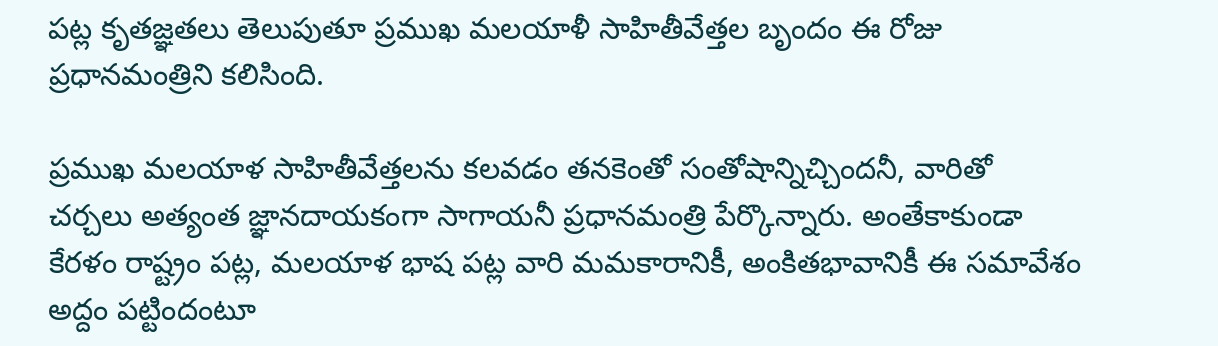పట్ల కృతజ్ఞతలు తెలుపుతూ ప్రముఖ మలయాళీ సాహితీవేత్తల బృందం ఈ రోజు ప్రధానమంత్రిని కలిసింది.

ప్రముఖ మలయాళ సాహితీవేత్తలను కలవడం తనకెంతో సంతోషాన్నిచ్చిందనీ, వారితో చర్చలు అత్యంత జ్ఞానదాయకంగా సాగాయనీ ప్రధానమంత్రి పేర్కొన్నారు. అంతేకాకుండా కేరళం రాష్ట్రం పట్ల, మలయాళ భాష పట్ల వారి మమకారానికీ, అంకితభావానికీ ఈ సమావేశం అద్దం పట్టిందంటూ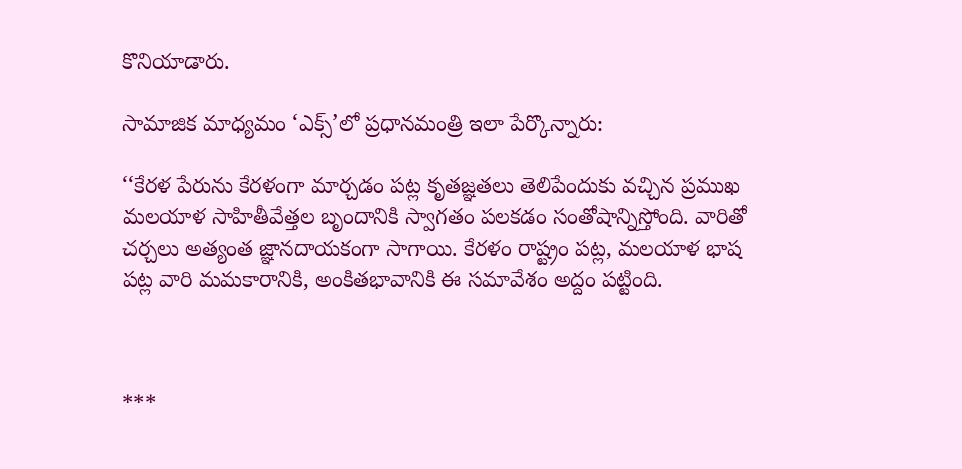కొనియాడారు.

సామాజిక మాధ్యమం ‘ఎక్స్’లో ప్రధానమంత్రి ఇలా పేర్కొన్నారు:

‘‘కేరళ పేరును కేరళంగా మార్చడం పట్ల కృతజ్ఞతలు తెలిపేందుకు వచ్చిన ప్రముఖ మలయాళ సాహితీవేత్తల బృందానికి స్వాగతం పలకడం సంతోషాన్నిస్తోంది. వారితో చర్చలు అత్యంత జ్ఞానదాయకంగా సాగాయి. కేరళం రాష్ట్రం పట్ల, మలయాళ భాష పట్ల వారి మమకారానికి, అంకితభావానికి ఈ సమావేశం అద్దం పట్టింది.



***